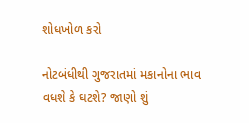શોધખોળ કરો

નોટબંધીથી ગુજરાતમાં મકાનોના ભાવ વધશે કે ઘટશે? જાણો શું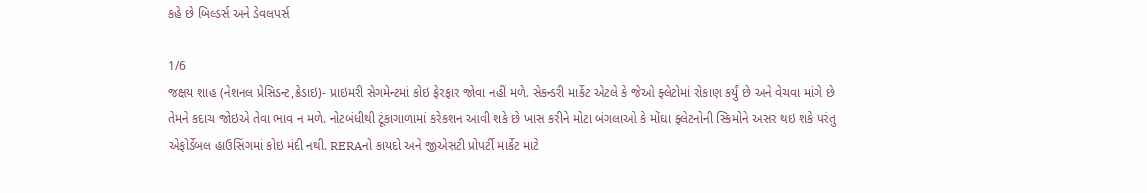કહે છે બિલ્ડર્સ અને ડેવલપર્સ

1/6
જક્ષય શાહ (નેશનલ પ્રેસિડન્ટ,ક્રેડાઇ)- પ્રાઇમરી સેગમેન્ટમાં કોઇ ફેરફાર જોવા નહીં મળે. સેકન્ડરી માર્કેટ એટલે કે જેઓ ફ્લેટોમાં રોકાણ કર્યું છે અને વેચવા માંગે છે તેમને કદાચ જોઇએ તેવા ભાવ ન મળે. નોટબંધીથી ટૂંકાગાળામાં કરેકશન આવી શકે છે ખાસ કરીને મોટા બંગલાઓ કે મોંઘા ફ્લેટનોની સ્કિમોને અસર થઇ શકે પરંતુ એફોર્ડેબલ હાઉસિંગમાં કોઇ મંદી નથી. RERAનો કાયદો અને જીએસટી પ્રોપર્ટી માર્કેટ માટે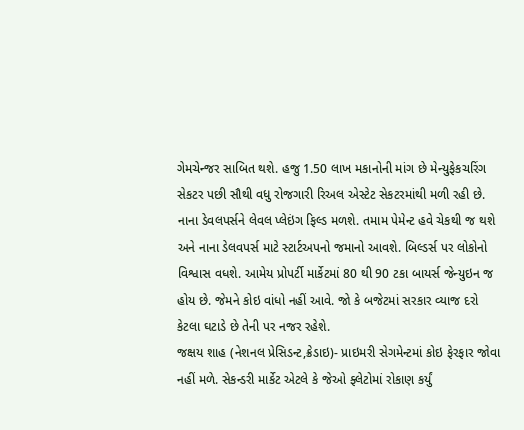ગેમચેન્જર સાબિત થશે. હજુ 1.50 લાખ મકાનોની માંગ છે મેન્યુફેકચરિંગ સેકટર પછી સૌથી વધુ રોજગારી રિઅલ એસ્ટેટ સેકટરમાંથી મળી રહી છે. નાના ડેવલપર્સને લેવલ પ્લેઇંગ ફિલ્ડ મળશે. તમામ પેમેન્ટ હવે ચેકથી જ થશે અને નાના ડેલવપર્સ માટે સ્ટાર્ટઅપનો જમાનો આવશે. બિલ્ડર્સ પર લોકોનો વિશ્વાસ વધશે. આમેય પ્રોપર્ટી માર્કેટમાં 80 થી 90 ટકા બાયર્સ જેન્યુઇન જ હોય છે. જેમને કોઇ વાંધો નહીં આવે. જો કે બજેટમાં સરકાર વ્યાજ દરો કેટલા ઘટાડે છે તેની પર નજર રહેશે.
જક્ષય શાહ (નેશનલ પ્રેસિડન્ટ,ક્રેડાઇ)- પ્રાઇમરી સેગમેન્ટમાં કોઇ ફેરફાર જોવા નહીં મળે. સેકન્ડરી માર્કેટ એટલે કે જેઓ ફ્લેટોમાં રોકાણ કર્યું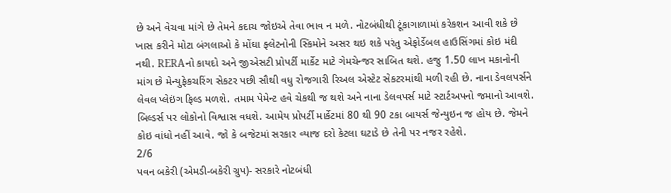છે અને વેચવા માંગે છે તેમને કદાચ જોઇએ તેવા ભાવ ન મળે. નોટબંધીથી ટૂંકાગાળામાં કરેકશન આવી શકે છે ખાસ કરીને મોટા બંગલાઓ કે મોંઘા ફ્લેટનોની સ્કિમોને અસર થઇ શકે પરંતુ એફોર્ડેબલ હાઉસિંગમાં કોઇ મંદી નથી. RERAનો કાયદો અને જીએસટી પ્રોપર્ટી માર્કેટ માટે ગેમચેન્જર સાબિત થશે. હજુ 1.50 લાખ મકાનોની માંગ છે મેન્યુફેકચરિંગ સેકટર પછી સૌથી વધુ રોજગારી રિઅલ એસ્ટેટ સેકટરમાંથી મળી રહી છે. નાના ડેવલપર્સને લેવલ પ્લેઇંગ ફિલ્ડ મળશે. તમામ પેમેન્ટ હવે ચેકથી જ થશે અને નાના ડેલવપર્સ માટે સ્ટાર્ટઅપનો જમાનો આવશે. બિલ્ડર્સ પર લોકોનો વિશ્વાસ વધશે. આમેય પ્રોપર્ટી માર્કેટમાં 80 થી 90 ટકા બાયર્સ જેન્યુઇન જ હોય છે. જેમને કોઇ વાંધો નહીં આવે. જો કે બજેટમાં સરકાર વ્યાજ દરો કેટલા ઘટાડે છે તેની પર નજર રહેશે.
2/6
પવન બકેરી (એમડી-બકેરી ગ્રુપ)- સરકારે નોટબંધી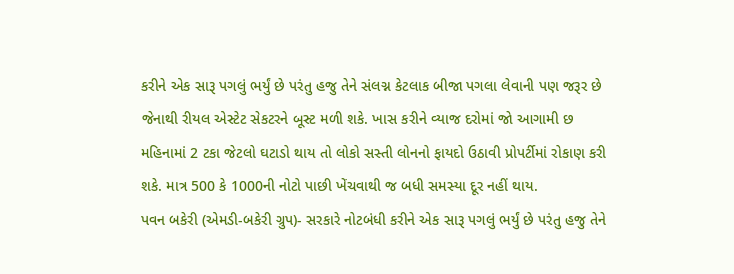કરીને એક સારૂ પગલું ભર્યું છે પરંતુ હજુ તેને સંલગ્ન કેટલાક બીજા પગલા લેવાની પણ જરૂર છે જેનાથી રીયલ એસ્ટેટ સેકટરને બૂસ્ટ મળી શકે. ખાસ કરીને વ્યાજ દરોમાં જો આગામી છ મહિનામાં 2 ટકા જેટલો ઘટાડો થાય તો લોકો સસ્તી લોનનો ફાયદો ઉઠાવી પ્રોપર્ટીમાં રોકાણ કરી શકે. માત્ર 500 કે 1000ની નોટો પાછી ખેંચવાથી જ બધી સમસ્યા દૂર નહીં થાય.
પવન બકેરી (એમડી-બકેરી ગ્રુપ)- સરકારે નોટબંધી કરીને એક સારૂ પગલું ભર્યું છે પરંતુ હજુ તેને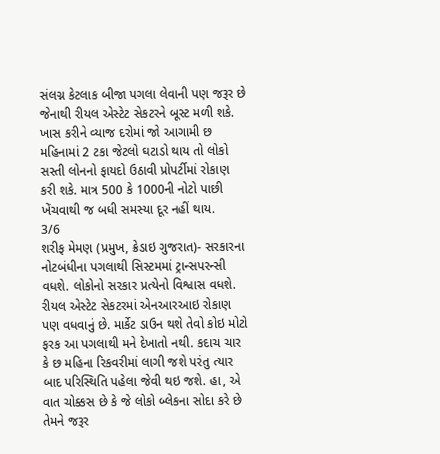સંલગ્ન કેટલાક બીજા પગલા લેવાની પણ જરૂર છે જેનાથી રીયલ એસ્ટેટ સેકટરને બૂસ્ટ મળી શકે. ખાસ કરીને વ્યાજ દરોમાં જો આગામી છ મહિનામાં 2 ટકા જેટલો ઘટાડો થાય તો લોકો સસ્તી લોનનો ફાયદો ઉઠાવી પ્રોપર્ટીમાં રોકાણ કરી શકે. માત્ર 500 કે 1000ની નોટો પાછી ખેંચવાથી જ બધી સમસ્યા દૂર નહીં થાય.
3/6
શરીફ મેમણ (પ્રમુખ, ક્રેડાઇ ગુજરાત)- સરકારના નોટબંધીના પગલાથી સિસ્ટમમાં ટ્રાન્સપરન્સી વધશે. લોકોનો સરકાર પ્રત્યેનો વિશ્વાસ વધશે. રીયલ એસ્ટેટ સેકટરમાં એનઆરઆઇ રોકાણ પણ વધવાનું છે. માર્કેટ ડાઉન થશે તેવો કોઇ મોટો ફરક આ પગલાથી મને દેખાતો નથી. કદાચ ચાર કે છ મહિના રિકવરીમાં લાગી જશે પરંતુ ત્યાર બાદ પરિસ્થિતિ પહેલા જેવી થઇ જશે. હા, એ વાત ચોક્કસ છે કે જે લોકો બ્લેકના સોદા કરે છે તેમને જરૂર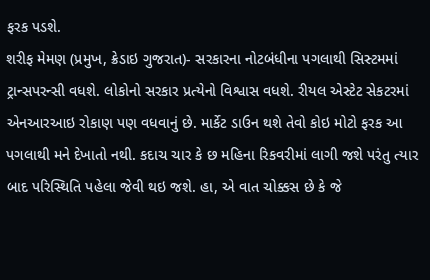ફરક પડશે.
શરીફ મેમણ (પ્રમુખ, ક્રેડાઇ ગુજરાત)- સરકારના નોટબંધીના પગલાથી સિસ્ટમમાં ટ્રાન્સપરન્સી વધશે. લોકોનો સરકાર પ્રત્યેનો વિશ્વાસ વધશે. રીયલ એસ્ટેટ સેકટરમાં એનઆરઆઇ રોકાણ પણ વધવાનું છે. માર્કેટ ડાઉન થશે તેવો કોઇ મોટો ફરક આ પગલાથી મને દેખાતો નથી. કદાચ ચાર કે છ મહિના રિકવરીમાં લાગી જશે પરંતુ ત્યાર બાદ પરિસ્થિતિ પહેલા જેવી થઇ જશે. હા, એ વાત ચોક્કસ છે કે જે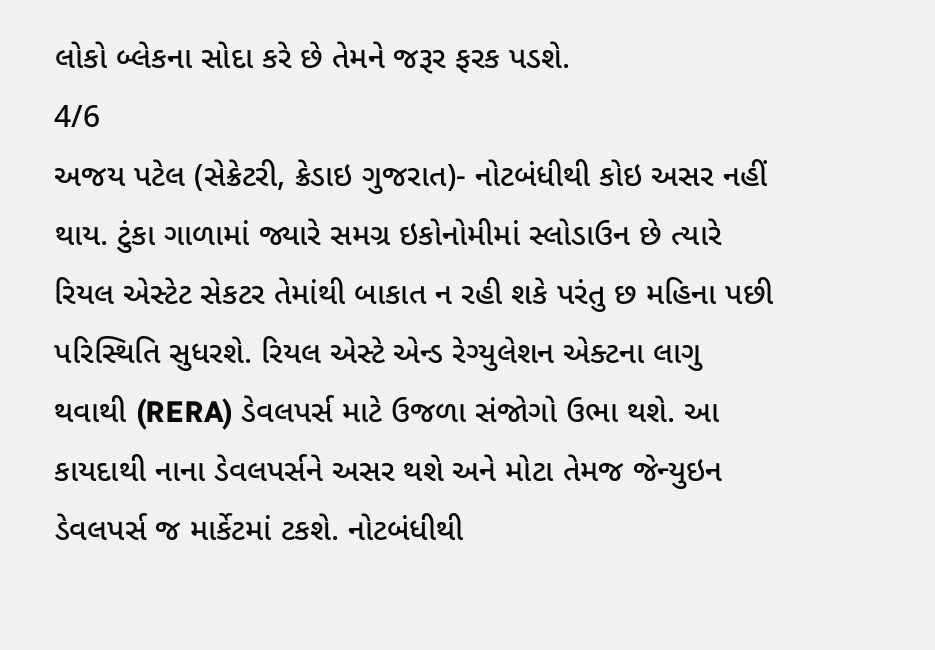લોકો બ્લેકના સોદા કરે છે તેમને જરૂર ફરક પડશે.
4/6
અજય પટેલ (સેક્રેટરી, ક્રેડાઇ ગુજરાત)- નોટબંધીથી કોઇ અસર નહીં થાય. ટુંકા ગાળામાં જ્યારે સમગ્ર ઇકોનોમીમાં સ્લોડાઉન છે ત્યારે રિયલ એસ્ટેટ સેકટર તેમાંથી બાકાત ન રહી શકે પરંતુ છ મહિના પછી પરિસ્થિતિ સુધરશે. રિયલ એસ્ટે એન્ડ રેગ્યુલેશન એક્ટના લાગુ થવાથી (RERA) ડેવલપર્સ માટે ઉજળા સંજોગો ઉભા થશે. આ કાયદાથી નાના ડેવલપર્સને અસર થશે અને મોટા તેમજ જેન્યુઇન ડેવલપર્સ જ માર્કેટમાં ટકશે. નોટબંધીથી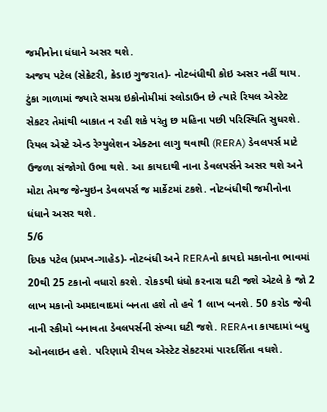જમીનોના ધંધાને અસર થશે.
અજય પટેલ (સેક્રેટરી, ક્રેડાઇ ગુજરાત)- નોટબંધીથી કોઇ અસર નહીં થાય. ટુંકા ગાળામાં જ્યારે સમગ્ર ઇકોનોમીમાં સ્લોડાઉન છે ત્યારે રિયલ એસ્ટેટ સેકટર તેમાંથી બાકાત ન રહી શકે પરંતુ છ મહિના પછી પરિસ્થિતિ સુધરશે. રિયલ એસ્ટે એન્ડ રેગ્યુલેશન એક્ટના લાગુ થવાથી (RERA) ડેવલપર્સ માટે ઉજળા સંજોગો ઉભા થશે. આ કાયદાથી નાના ડેવલપર્સને અસર થશે અને મોટા તેમજ જેન્યુઇન ડેવલપર્સ જ માર્કેટમાં ટકશે. નોટબંધીથી જમીનોના ધંધાને અસર થશે.
5/6
દિપક પટેલ (પ્રમખ-ગાહેડ)- નોટબંધી અને RERAનો કાયદો મકાનોના ભાવમાં 20થી 25 ટકાનો વધારો કરશે. રોકડથી ધંધો કરનારા ઘટી જશે એટલે કે જો 2 લાખ મકાનો અમદાવાદમાં બનતા હશે તો હવે 1 લાખ બનશે. 50 કરોડ જેવી નાની સ્કીમો બનાવતા ડેવલપર્સની સંખ્યા ઘટી જશે. RERAના કાયદામાં બધુ ઓનલાઇન હશે. પરિણામે રીયલ એસ્ટેટ સેકટરમાં પારદર્શિતા વધશે.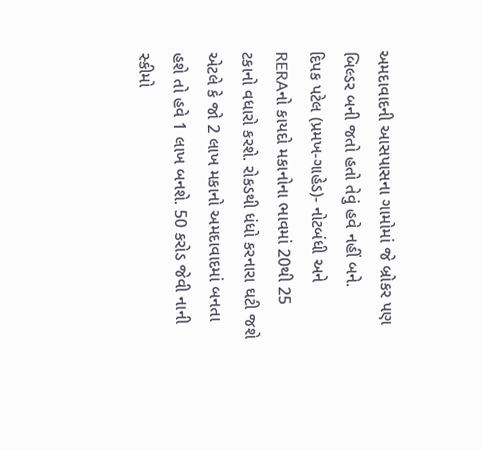અમદાવાદની આસપાસના ગામોમાં જે બ્રોકર પણ બિલ્ડર બની જતો હતો તેવું હવે નહીં બને.
દિપક પટેલ (પ્રમખ-ગાહેડ)- નોટબંધી અને RERAનો કાયદો મકાનોના ભાવમાં 20થી 25 ટકાનો વધારો કરશે. રોકડથી ધંધો કરનારા ઘટી જશે એટલે કે જો 2 લાખ મકાનો અમદાવાદમાં બનતા હશે તો હવે 1 લાખ બનશે. 50 કરોડ જેવી નાની સ્કીમો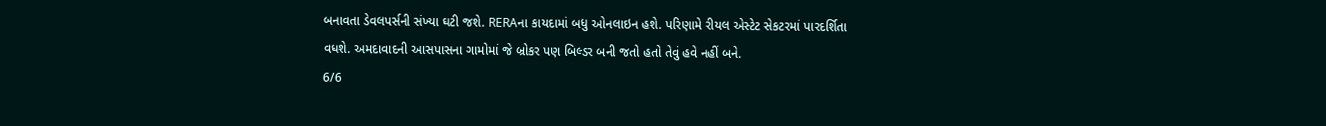બનાવતા ડેવલપર્સની સંખ્યા ઘટી જશે. RERAના કાયદામાં બધુ ઓનલાઇન હશે. પરિણામે રીયલ એસ્ટેટ સેકટરમાં પારદર્શિતા વધશે. અમદાવાદની આસપાસના ગામોમાં જે બ્રોકર પણ બિલ્ડર બની જતો હતો તેવું હવે નહીં બને.
6/6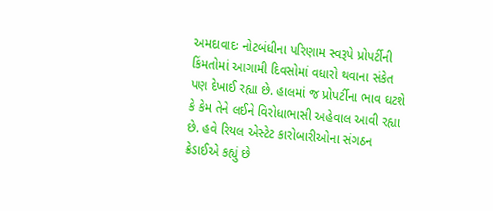અમદાવાદઃ નોટબંધીના પરિણામ સ્વરૂપે પ્રોપર્ટીની કિંમતોમાં આગામી દિવસોમાં વધારો થવાના સંકેત પણ દેખાઈ રહ્યા છે. હાલમાં જ પ્રોપર્ટીના ભાવ ઘટશે કે કેમ તેને લઈને વિરોધાભાસી અહેવાલ આવી રહ્યા છે. હવે રિયલ એસ્ટેટ કારોબારીઓના સંગઠન ક્રેડાઈએ કહ્યું છે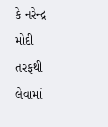કે નરેન્દ્ર મોદી તરફથી લેવામાં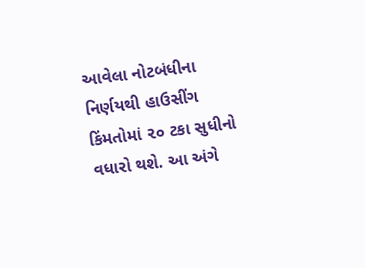આવેલા નોટબંધીના નિર્ણયથી હાઉસીંગ કિંમતોમાં ૨૦ ટકા સુધીનો વધારો થશે. આ અંગે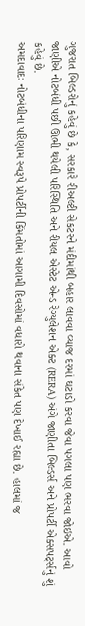ગુજરાત બિલ્ડરોનું કહેવું છે કે, સરકારે રીઅલ્ટી સેકટરને મંદીમાંથી બહાર લાવવા વ્યાજ દરમાં ઘટાડો કરવા જેવા પગલા પણ ભરવા જોઇએ. આવો જાણીએ નોટબંધી પછી ઊભી થયેલી પરિસ્થિતિ અને રીયલ એસ્ટેટ એન્ડ રેગ્યુલેશન એક્ટ (RERA) અંગે જાણીતા બિલ્ડર્સ અને પ્રોપર્ટી એક્સપર્ટ્સનું શું કહેવું છે.
અમદાવાદઃ નોટબંધીના પરિણામ સ્વરૂપે પ્રોપર્ટીની કિંમતોમાં આગામી દિવસોમાં વધારો થવાના સંકેત પણ દેખાઈ રહ્યા છે. હાલમાં જ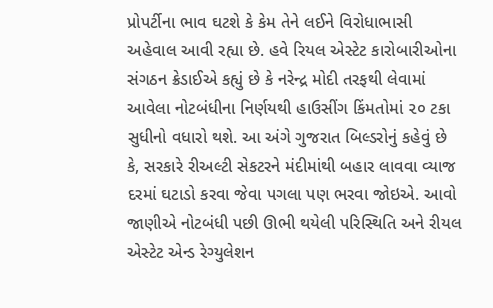પ્રોપર્ટીના ભાવ ઘટશે કે કેમ તેને લઈને વિરોધાભાસી અહેવાલ આવી રહ્યા છે. હવે રિયલ એસ્ટેટ કારોબારીઓના સંગઠન ક્રેડાઈએ કહ્યું છે કે નરેન્દ્ર મોદી તરફથી લેવામાં આવેલા નોટબંધીના નિર્ણયથી હાઉસીંગ કિંમતોમાં ૨૦ ટકા સુધીનો વધારો થશે. આ અંગે ગુજરાત બિલ્ડરોનું કહેવું છે કે, સરકારે રીઅલ્ટી સેકટરને મંદીમાંથી બહાર લાવવા વ્યાજ દરમાં ઘટાડો કરવા જેવા પગલા પણ ભરવા જોઇએ. આવો જાણીએ નોટબંધી પછી ઊભી થયેલી પરિસ્થિતિ અને રીયલ એસ્ટેટ એન્ડ રેગ્યુલેશન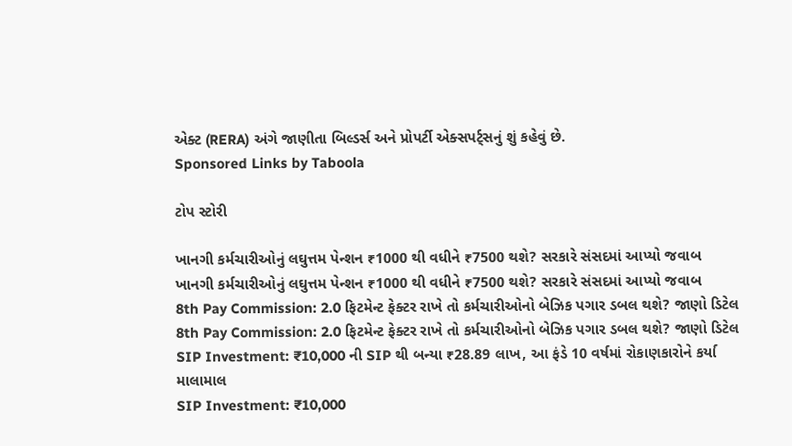એક્ટ (RERA) અંગે જાણીતા બિલ્ડર્સ અને પ્રોપર્ટી એક્સપર્ટ્સનું શું કહેવું છે.
Sponsored Links by Taboola

ટોપ સ્ટોરી

ખાનગી કર્મચારીઓનું લઘુત્તમ પેન્શન ₹1000 થી વધીને ₹7500 થશે? સરકારે સંસદમાં આપ્યો જવાબ
ખાનગી કર્મચારીઓનું લઘુત્તમ પેન્શન ₹1000 થી વધીને ₹7500 થશે? સરકારે સંસદમાં આપ્યો જવાબ
8th Pay Commission: 2.0 ફિટમેન્ટ ફેક્ટર રાખે તો કર્મચારીઓનો બેઝિક પગાર ડબલ થશે? જાણો ડિટેલ
8th Pay Commission: 2.0 ફિટમેન્ટ ફેક્ટર રાખે તો કર્મચારીઓનો બેઝિક પગાર ડબલ થશે? જાણો ડિટેલ
SIP Investment: ₹10,000 ની SIP થી બન્યા ₹28.89 લાખ, આ ફંડે 10 વર્ષમાં રોકાણકારોને કર્યા માલામાલ
SIP Investment: ₹10,000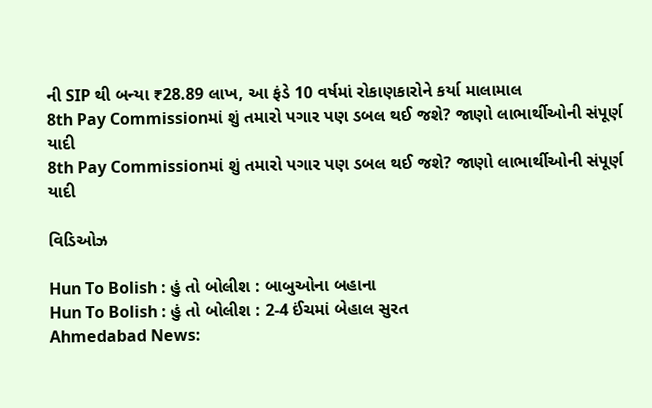ની SIP થી બન્યા ₹28.89 લાખ, આ ફંડે 10 વર્ષમાં રોકાણકારોને કર્યા માલામાલ
8th Pay Commissionમાં શું તમારો પગાર પણ ડબલ થઈ જશે? જાણો લાભાર્થીઓની સંપૂર્ણ યાદી
8th Pay Commissionમાં શું તમારો પગાર પણ ડબલ થઈ જશે? જાણો લાભાર્થીઓની સંપૂર્ણ યાદી

વિડિઓઝ

Hun To Bolish : હું તો બોલીશ : બાબુઓના બહાના
Hun To Bolish : હું તો બોલીશ : 2-4 ઈંચમાં બેહાલ સુરત
Ahmedabad News: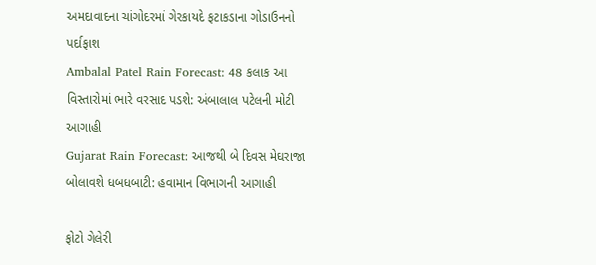અમદાવાદના ચાંગોદરમાં ગેરકાયદે ફટાકડાના ગોડાઉનનો પર્દાફાશ
Ambalal Patel Rain Forecast: 48 કલાક આ વિસ્તારોમાં ભારે વરસાદ પડશે: અંબાલાલ પટેલની મોટી આગાહી
Gujarat Rain Forecast: આજથી બે દિવસ મેઘરાજા બોલાવશે ધબધબાટી: હવામાન વિભાગની આગાહી

ફોટો ગેલેરી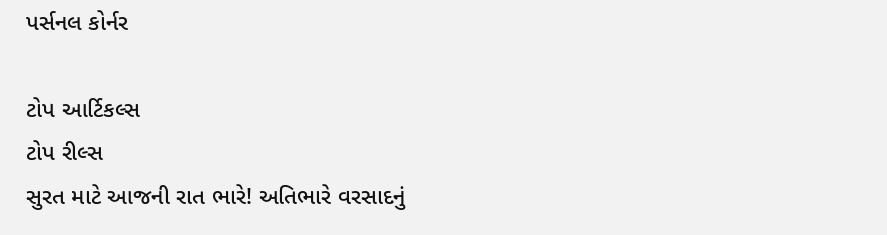પર્સનલ કોર્નર

ટોપ આર્ટિકલ્સ
ટોપ રીલ્સ
સુરત માટે આજની રાત ભારે! અતિભારે વરસાદનું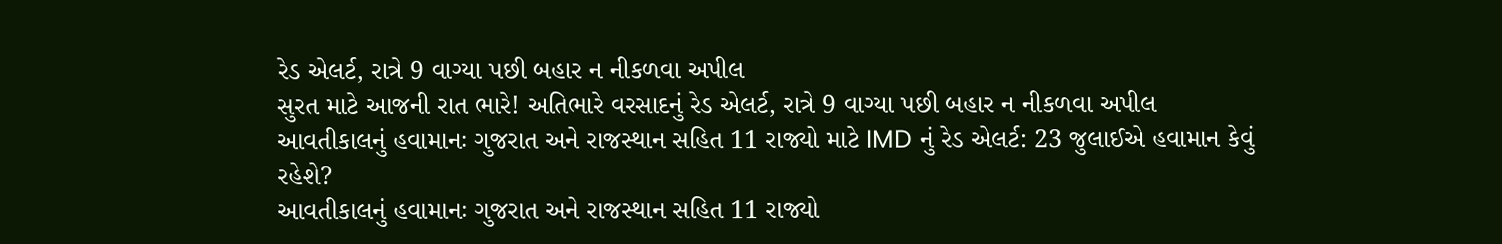રેડ એલર્ટ, રાત્રે 9 વાગ્યા પછી બહાર ન નીકળવા અપીલ
સુરત માટે આજની રાત ભારે! અતિભારે વરસાદનું રેડ એલર્ટ, રાત્રે 9 વાગ્યા પછી બહાર ન નીકળવા અપીલ
આવતીકાલનું હવામાનઃ ગુજરાત અને રાજસ્થાન સહિત 11 રાજ્યો માટે IMD નું રેડ એલર્ટ: 23 જુલાઈએ હવામાન કેવું રહેશે?
આવતીકાલનું હવામાનઃ ગુજરાત અને રાજસ્થાન સહિત 11 રાજ્યો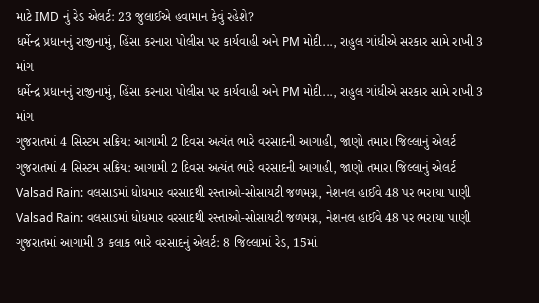માટે IMD નું રેડ એલર્ટ: 23 જુલાઈએ હવામાન કેવું રહેશે?
ધર્મેન્દ્ર પ્રધાનનું રાજીનામું, હિંસા કરનારા પોલીસ પર કાર્યવાહી અને PM મોદી..., રાહુલ ગાંધીએ સરકાર સામે રાખી 3 માંગ
ધર્મેન્દ્ર પ્રધાનનું રાજીનામું, હિંસા કરનારા પોલીસ પર કાર્યવાહી અને PM મોદી..., રાહુલ ગાંધીએ સરકાર સામે રાખી 3 માંગ
ગુજરાતમાં 4 સિસ્ટમ સક્રિય: આગામી 2 દિવસ અત્યંત ભારે વરસાદની આગાહી, જાણો તમારા જિલ્લાનું એલર્ટ
ગુજરાતમાં 4 સિસ્ટમ સક્રિય: આગામી 2 દિવસ અત્યંત ભારે વરસાદની આગાહી, જાણો તમારા જિલ્લાનું એલર્ટ
Valsad Rain: વલસાડમાં ધોધમાર વરસાદથી રસ્તાઓ-સોસાયટી જળમગ્ન, નેશનલ હાઈવે 48 પર ભરાયા પાણી
Valsad Rain: વલસાડમાં ધોધમાર વરસાદથી રસ્તાઓ-સોસાયટી જળમગ્ન, નેશનલ હાઈવે 48 પર ભરાયા પાણી
ગુજરાતમાં આગામી 3 કલાક ભારે વરસાદનું એલર્ટ: 8 જિલ્લામાં રેડ, 15માં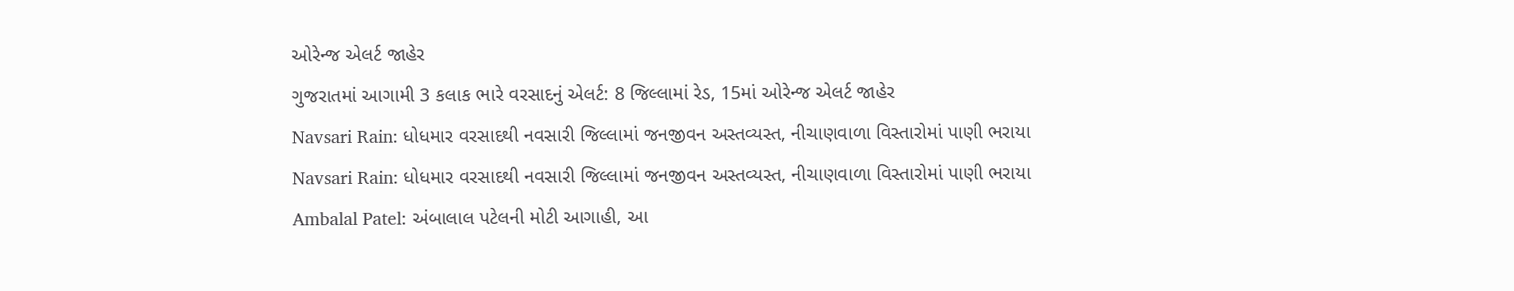ઓરેન્જ એલર્ટ જાહેર
ગુજરાતમાં આગામી 3 કલાક ભારે વરસાદનું એલર્ટ: 8 જિલ્લામાં રેડ, 15માં ઓરેન્જ એલર્ટ જાહેર
Navsari Rain: ધોધમાર વરસાદથી નવસારી જિલ્લામાં જનજીવન અસ્તવ્યસ્ત, નીચાણવાળા વિસ્તારોમાં પાણી ભરાયા
Navsari Rain: ધોધમાર વરસાદથી નવસારી જિલ્લામાં જનજીવન અસ્તવ્યસ્ત, નીચાણવાળા વિસ્તારોમાં પાણી ભરાયા
Ambalal Patel: અંબાલાલ પટેલની મોટી આગાહી, આ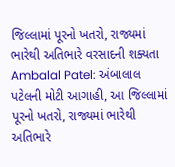જિલ્લામાં પૂરનો ખતરો, રાજ્યમાં ભારેથી અતિભારે વરસાદની શક્યતા
Ambalal Patel: અંબાલાલ પટેલની મોટી આગાહી, આ જિલ્લામાં પૂરનો ખતરો, રાજ્યમાં ભારેથી અતિભારે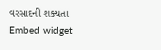વરસાદની શક્યતા
Embed widget